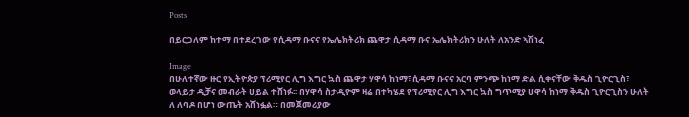Posts

በይርጋለም ከተማ በተደረገው የሲዳማ ቡናና የኤሌክትሪክ ጨዋታ ሲዳማ ቡና ኤሌክትሪክን ሁለት ለአንድ ኣሽነፈ

Image
በሁለተኛው ዙር የኢትዮጵያ ፕሪሚየር ሊግ እግር ኳስ ጨዋታ ሃዋሳ ከነማ፣ሲዳማ ቡናና አርባ ምንጭ ከነማ ድል ሲቀናቸው ቅዱስ ጊዮርጊስ፣ ወላይታ ዲቻና መብራት ሀይል ተሸነፉ፡፡ በሃዋሳ ስታዲዮም ዛሬ በተካሄደ የፕሪሚየር ሊግ እግር ኳስ ግጥሚያ ሀዋሳ ከነማ ቅዱስ ጊዮርጊስን ሁለት ለ ለባዶ በሆነ ውጤት አሸነፏል። በመጀመሪያው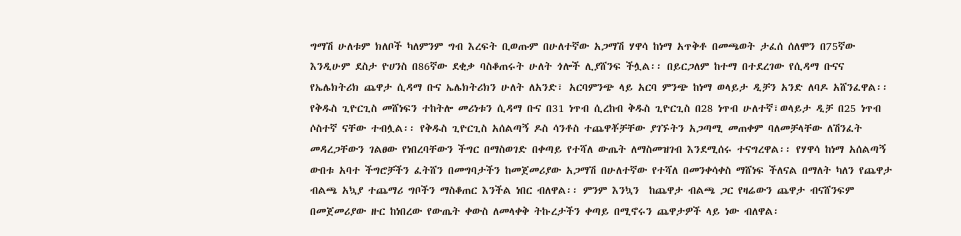ግማሽ ሁለቱም ክለቦች ካለምንም ግብ እረፍት ቢወጡም በሁለተኛው አጋማሽ ሃዋሳ ከነማ አጥቅቶ በመጫወት ታፈሰ ሰለሞን በ75ኛው እንዲሁም ደስታ ዮሀንስ በ86ኛው ደቂቃ ባስቆጠሩት ሁለት ጎሎች ሊያሸንፍ ችሏል፡፡ በይርጋለም ከተማ በተደረገው የሲዳማ ቡናና የኤሌክትሪክ ጨዋታ ሲዳማ ቡና ኤሌክትሪክን ሁለት ለአንድ፣ አርባምንጭ ላይ አርባ ምንጭ ከነማ ወላይታ ዲቻን አንድ ለባዶ አሸንፈዋል፡፡ የቅዱስ ጊዮርጊስ መሸነፍን ተከትሎ መሪነቱን ሲዳማ ቡና በ31 ነጥብ ሲረከብ ቅዱስ ጊዮርጊስ በ28 ነጥብ ሁለተኛ፣ወላይታ ዲቻ በ25 ነጥብ ሶስተኛ ናቸው ተብሏል፡፡ የቅዱስ ጊዮርጊስ አሰልጣኝ ዶስ ሳንቶስ ተጨዋቾቻቸው ያገኙትን አጋጣሚ መጠቀም ባለመቻላቸው ለሽንፈት መዳረጋቸውን ገልፀው የነበረባቸውን ችግር በማስወገድ በቀጣይ የተሻለ ውጤት ለማስመዝገብ እንደሚሰሩ ተናግረዋል፡፡ የሃዋሳ ከነማ አሰልጣኝ ውበቱ አባተ ችግሮቻችን ፈትሸን በመግባታችን ከመጀመሪያው አጋማሽ በሁለተኛው የተሻለ በመንቀሳቀስ ማሸነፍ ችለናል በማለት ካለን የጨዋታ ብልጫ አኳያ ተጨማሪ ግቦችን ማስቆጠር እንችል ነበር ብለዋል፡፡ ምንም እንኳን  ከጨዋታ ብልጫ ጋር የዛሬውን ጨዋታ ብናሸንፍም በመጀመሪያው ዙር ከነበረው የውጤት ቀውስ ለመላቀቅ ትኩረታችን ቀጣይ በሚኖሩን ጨዋታዎች ላይ ነው ብለዋል፡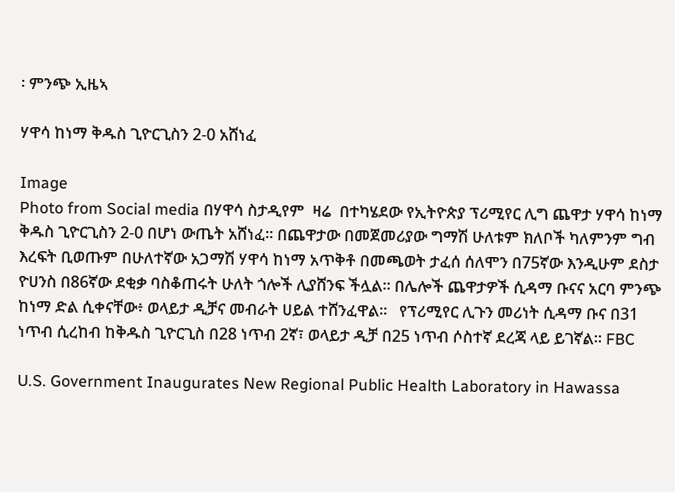፡ ምንጭ ኢዜኣ

ሃዋሳ ከነማ ቅዱስ ጊዮርጊስን 2-0 አሸነፈ

Image
Photo from Social media በሃዋሳ ስታዲየም  ዛሬ  በተካሄደው የኢትዮጵያ ፕሪሚየር ሊግ ጨዋታ ሃዋሳ ከነማ ቅዱስ ጊዮርጊስን 2-0 በሆነ ውጤት አሸነፈ። በጨዋታው በመጀመሪያው ግማሽ ሁለቱም ክለቦች ካለምንም ግብ እረፍት ቢወጡም በሁለተኛው አጋማሽ ሃዋሳ ከነማ አጥቅቶ በመጫወት ታፈሰ ሰለሞን በ75ኛው እንዲሁም ደስታ ዮሀንስ በ86ኛው ደቂቃ ባስቆጠሩት ሁለት ጎሎች ሊያሸንፍ ችሏል፡፡ በሌሎች ጨዋታዎች ሲዳማ ቡናና አርባ ምንጭ ከነማ ድል ሲቀናቸው፥ ወላይታ ዲቻና መብራት ሀይል ተሸንፈዋል፡፡   የፕሪሚየር ሊጉን መሪነት ሲዳማ ቡና በ31 ነጥብ ሲረከብ ከቅዱስ ጊዮርጊስ በ28 ነጥብ 2ኛ፣ ወላይታ ዲቻ በ25 ነጥብ ሶስተኛ ደረጃ ላይ ይገኛል። FBC

U.S. Government Inaugurates New Regional Public Health Laboratory in Hawassa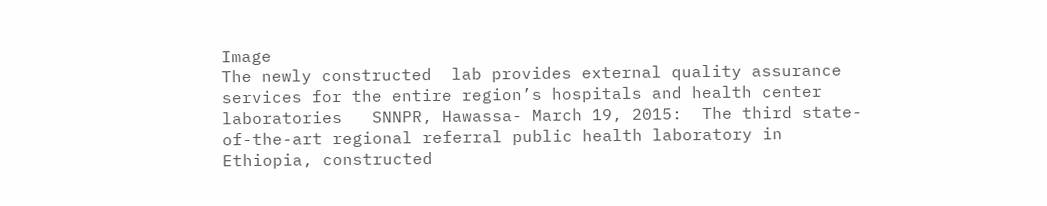Image
The newly constructed  lab provides external quality assurance services for the entire region’s hospitals and health center laboratories   SNNPR, Hawassa- March 19, 2015:  The third state-of-the-art regional referral public health laboratory in Ethiopia, constructed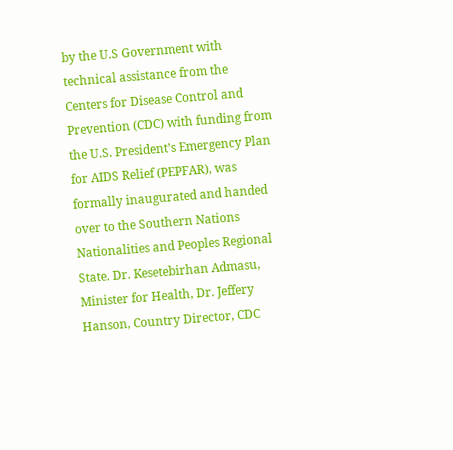by the U.S Government with technical assistance from the Centers for Disease Control and Prevention (CDC) with funding from the U.S. President’s Emergency Plan for AIDS Relief (PEPFAR), was formally inaugurated and handed over to the Southern Nations Nationalities and Peoples Regional State. Dr. Kesetebirhan Admasu, Minister for Health, Dr. Jeffery Hanson, Country Director, CDC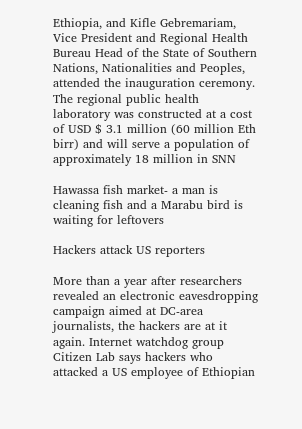Ethiopia, and Kifle Gebremariam, Vice President and Regional Health Bureau Head of the State of Southern Nations, Nationalities and Peoples, attended the inauguration ceremony. The regional public health laboratory was constructed at a cost of USD $ 3.1 million (60 million Eth birr) and will serve a population of approximately 18 million in SNN

Hawassa fish market- a man is cleaning fish and a Marabu bird is waiting for leftovers

Hackers attack US reporters

More than a year after researchers revealed an electronic eavesdropping campaign aimed at DC-area journalists, the hackers are at it again. Internet watchdog group Citizen Lab says hackers who attacked a US employee of Ethiopian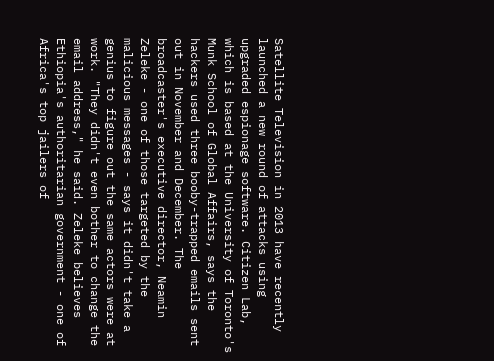Satellite Television in 2013 have recently launched a new round of attacks using upgraded espionage software. Citizen Lab, which is based at the University of Toronto's Munk School of Global Affairs, says the hackers used three booby-trapped emails sent out in November and December. The broadcaster's executive director, Neamin Zeleke - one of those targeted by the malicious messages - says it didn't take a genius to figure out the same actors were at work. "They didn't even bother to change the email address," he said. Zeleke believes Ethiopia's authoritarian government - one of Africa's top jailers of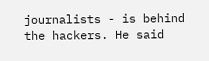journalists - is behind the hackers. He said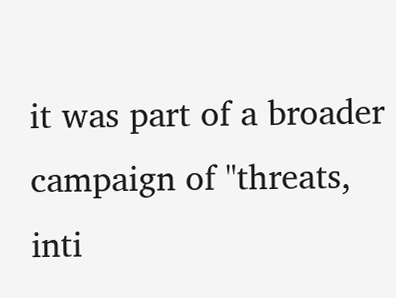it was part of a broader campaign of "threats, inti